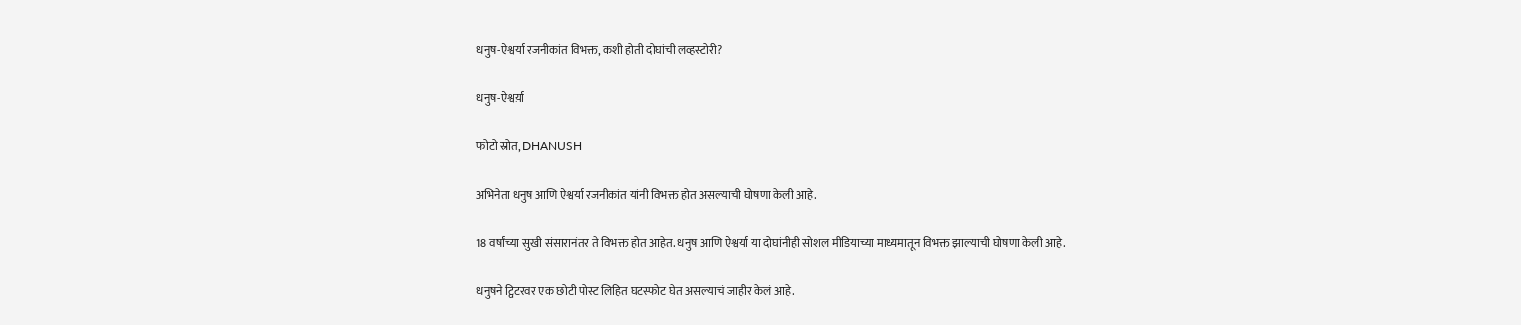धनुष-ऐश्वर्या रजनीकांत विभक्त, कशी होती दोघांची लव्हस्टोरी?

धनुष-ऐश्वर्य़ा

फोटो स्रोत, DHANUSH

अभिनेता धनुष आणि ऐश्वर्या रजनीकांत यांनी विभक्त होत असल्याची घोषणा केली आहे.

18 वर्षांच्या सुखी संसारानंतर ते विभक्त होत आहेत. धनुष आणि ऐश्वर्या या दोघांनीही सोशल मीडियाच्या माध्यमातून विभक्त झाल्याची घोषणा केली आहे.

धनुषने ट्विटरवर एक छोटी पोस्ट लिहित घटस्फोट घेत असल्याचं जाहीर केलं आहे.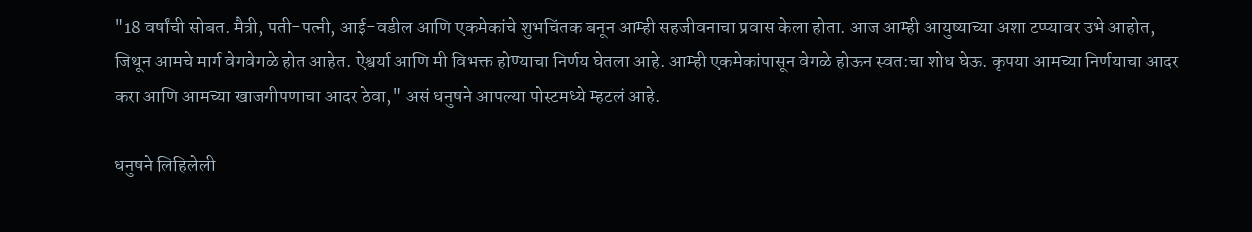"18 वर्षांची सोबत. मैत्री, पती-पत्नी, आई-वडील आणि एकमेकांचे शुभचिंतक बनून आम्ही सहजीवनाचा प्रवास केला होता. आज आम्ही आयुष्याच्या अशा टप्प्यावर उभे आहोत, जिथून आमचे मार्ग वेगवेगळे होत आहेत. ऐश्वर्या आणि मी विभक्त होण्याचा निर्णय घेतला आहे. आम्ही एकमेकांपासून वेगळे होऊन स्वत:चा शोध घेऊ. कृपया आमच्या निर्णयाचा आदर करा आणि आमच्या खाजगीपणाचा आदर ठेवा," असं धनुषने आपल्या पोस्टमध्ये म्हटलं आहे.

धनुषने लिहिलेली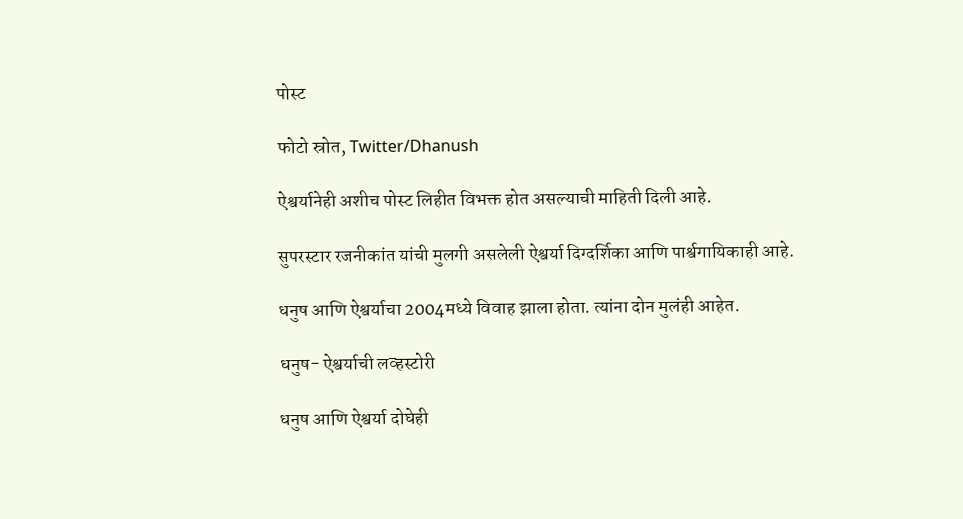पोस्ट

फोटो स्रोत, Twitter/Dhanush

ऐश्वर्यानेही अशीच पोस्ट लिहीत विभक्त होत असल्याची माहिती दिली आहे.

सुपरस्टार रजनीकांत यांची मुलगी असलेली ऐश्वर्या दिग्दर्शिका आणि पार्श्वगायिकाही आहे.

धनुष आणि ऐश्वर्याचा 2004मध्ये विवाह झाला होता. त्यांना दोन मुलंही आहेत.

धनुष- ऐश्वर्याची लव्हस्टोरी

धनुष आणि ऐश्वर्या दोघेही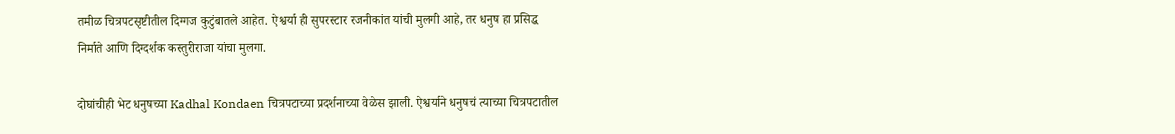तमीळ चित्रपटसृष्टीतील दिग्गज कुटुंबातले आहेत. ऐश्वर्या ही सुपरस्टार रजनीकांत यांची मुलगी आहे, तर धनुष हा प्रसिद्ध निर्माते आणि दिग्दर्शक कस्तुरीराजा यांचा मुलगा.

दोघांचीही भेट धनुषच्या Kadhal Kondaen चित्रपटाच्या प्रदर्शनाच्या वेळेस झाली. ऐश्वर्याने धनुषचं त्याच्या चित्रपटातील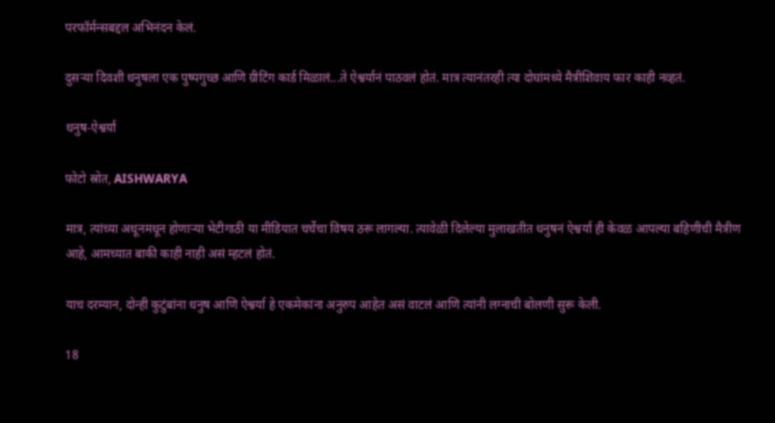परफॉर्मन्सबद्दल अभिनंदन केलं.

दुसऱ्या दिवशी धनुषला एक पुष्पगुच्छ आणि ग्रीटिंग कार्ड मिळालं...ते ऐश्वर्यानं पाठवलं होतं. मात्र त्यानंतरही त्या दोघांमध्ये मैत्रीशिवाय फार काही नव्हतं.

धनुष-ऐश्वर्य़ा

फोटो स्रोत, AISHWARYA

मात्र, त्यांच्या अधूनमधून होणाऱ्या भेटीगाठी या मीडियात चर्चेचा विषय ठरू लागल्या. त्यावेळी दिलेल्या मुलाखतीत धनुषनं ऐश्वर्या ही केवळ आपल्या बहिणीची मैत्रीण आहे, आमच्यात बाकी काही नाही असं म्हटलं होतं.

याच दरम्यान, दोन्ही कुटुंबांना धनुष आणि ऐश्वर्या हे एकमेकांना अनुरुप आहेत असं वाटलं आणि त्यांनी लग्नाची बोलणी सुरू केली.

18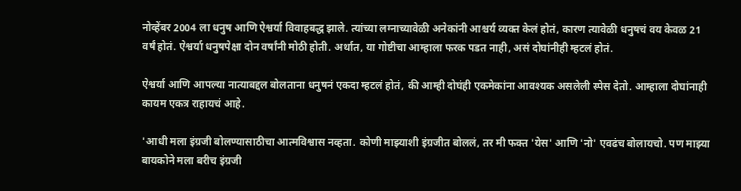नोव्हेंबर 2004 ला धनुष आणि ऐश्वर्या विवाहबद्ध झाले. त्यांच्या लग्नाच्यावेळी अनेकांनी आश्चर्य व्यक्त केलं होतं, कारण त्यावेळी धनुषचं वय केवळ 21 वर्षं होतं. ऐश्वर्या धनुषपेक्षा दोन वर्षांनी मोठी होती. अर्थात, या गोष्टीचा आम्हाला फरक पडत नाही, असं दोघांनीही म्हटलं होतं.

ऐश्वर्या आणि आपल्या नात्याबद्दल बोलताना धनुषनं एकदा म्हटलं होतं, की आम्ही दोघंही एकमेकांना आवश्यक असलेली स्पेस देतो. आम्हाला दोघांनाही कायम एकत्र राहायचं आहे.

'आधी मला इंग्रजी बोलण्यासाठीचा आत्मविश्वास नव्हता. कोणी माझ्याशी इंग्रजीत बोललं, तर मी फक्त 'येस' आणि 'नो' एवढंच बोलायचो. पण माझ्या बायकोने मला बरीच इंग्रजी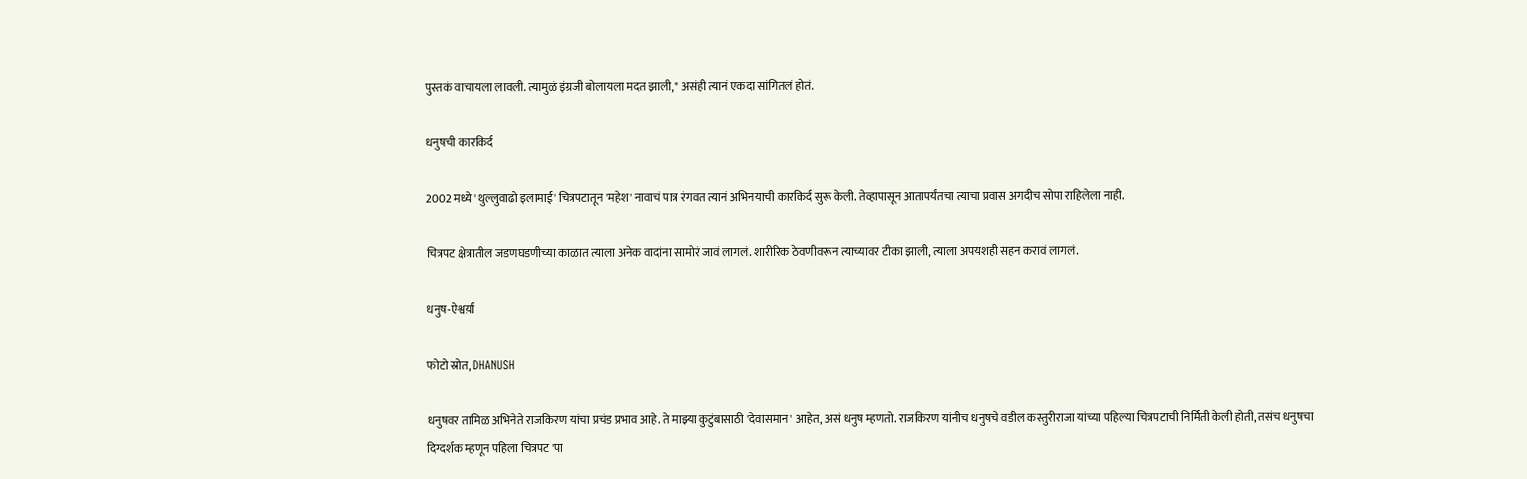पुस्तकं वाचायला लावली. त्यामुळं इंग्रजी बोलायला मदत झाली," असंही त्यानं एकदा सांगितलं होतं.

धनुषची कारकिर्द

2002 मध्ये 'थुल्लुवाढो इलामाई' चित्रपटातून 'महेश' नावाचं पात्र रंगवत त्यानं अभिनयाची कारकिर्द सुरू केली. तेव्हापासून आतापर्यंतचा त्याचा प्रवास अगदीच सोपा राहिलेला नाही.

चित्रपट क्षेत्रातील जडणघडणीच्या काळात त्याला अनेक वादांना सामोरं जावं लागलं. शारीरिक ठेवणीवरून त्याच्यावर टीका झाली, त्याला अपयशही सहन करावं लागलं.

धनुष-ऐश्वर्य़ा

फोटो स्रोत, DHANUSH

धनुषवर तामिळ अभिनेते राजकिरण यांचा प्रचंड प्रभाव आहे. ते माझ्या कुटुंबासाठी 'देवासमान' आहेत, असं धनुष म्हणतो. राजकिरण यांनीच धनुषचे वडील कस्तुरीराजा यांच्या पहिल्या चित्रपटाची निर्मिती केली होती, तसंच धनुषचा दिग्दर्शक म्हणून पहिला चित्रपट 'पा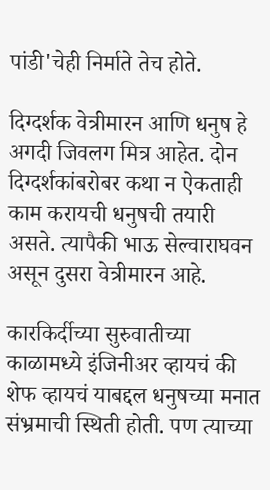पांडी'चेही निर्माते तेच होते.

दिग्दर्शक वेत्रीमारन आणि धनुष हे अगदी जिवलग मित्र आहेत. दोन दिग्दर्शकांबरोबर कथा न ऐकताही काम करायची धनुषची तयारी असते. त्यापैकी भाऊ सेल्वाराघवन असून दुसरा वेत्रीमारन आहे.

कारकिर्दीच्या सुरुवातीच्या काळामध्ये इंजिनीअर व्हायचं की शेफ व्हायचं याबद्दल धनुषच्या मनात संभ्रमाची स्थिती होती. पण त्याच्या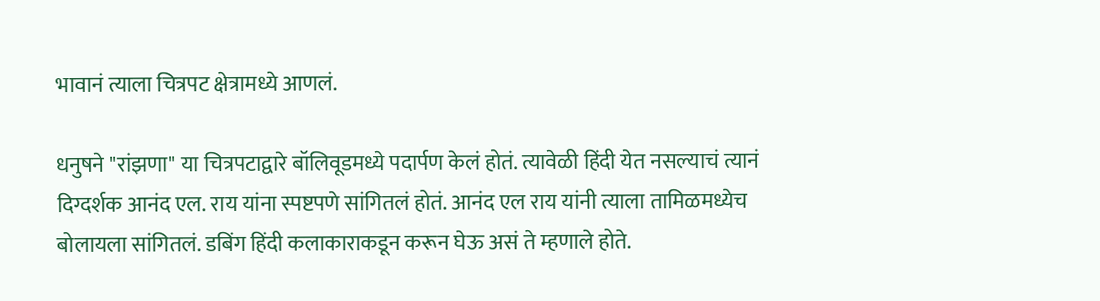भावानं त्याला चित्रपट क्षेत्रामध्ये आणलं.

धनुषने "रांझणा" या चित्रपटाद्वारे बॉलिवूडमध्ये पदार्पण केलं होतं. त्यावेळी हिंदी येत नसल्याचं त्यानं दिग्दर्शक आनंद एल. राय यांना स्पष्टपणे सांगितलं होतं. आनंद एल राय यांनी त्याला तामिळमध्येच बोलायला सांगितलं. डबिंग हिंदी कलाकाराकडून करून घेऊ असं ते म्हणाले होते.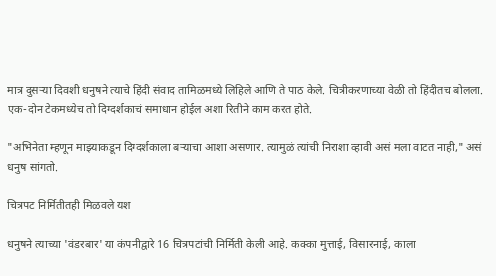मात्र दुसऱ्या दिवशी धनुषने त्याचे हिंदी संवाद तामिळमध्ये लिहिले आणि ते पाठ केले. चित्रीकरणाच्या वेळी तो हिंदीतच बोलला. एक-दोन टेकमध्येच तो दिग्दर्शकाचं समाधान होईल अशा रितीने काम करत होते.

"अभिनेता म्हणून माझ्याकडून दिग्दर्शकाला बऱ्याचा आशा असणार. त्यामुळं त्यांची निराशा व्हावी असं मला वाटत नाही," असं धनुष सांगतो.

चित्रपट निर्मितीतही मिळवले यश

धनुषने त्याच्या 'वंडरबार' या कंपनीद्वारे 16 चित्रपटांची निर्मिती केली आहे. कक्का मुत्ताई, विसारनाई, काला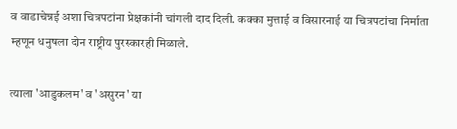व वाडाचेन्नई अशा चित्रपटांना प्रेक्षकांनी चांगली दाद दिली. कक्का मुत्ताई व विसारनाई या चित्रपटांचा निर्माता म्हणून धनुषला दोन राष्ट्रीय पुरस्कारही मिळाले.

त्याला 'आडुकलम' व 'असुरन' या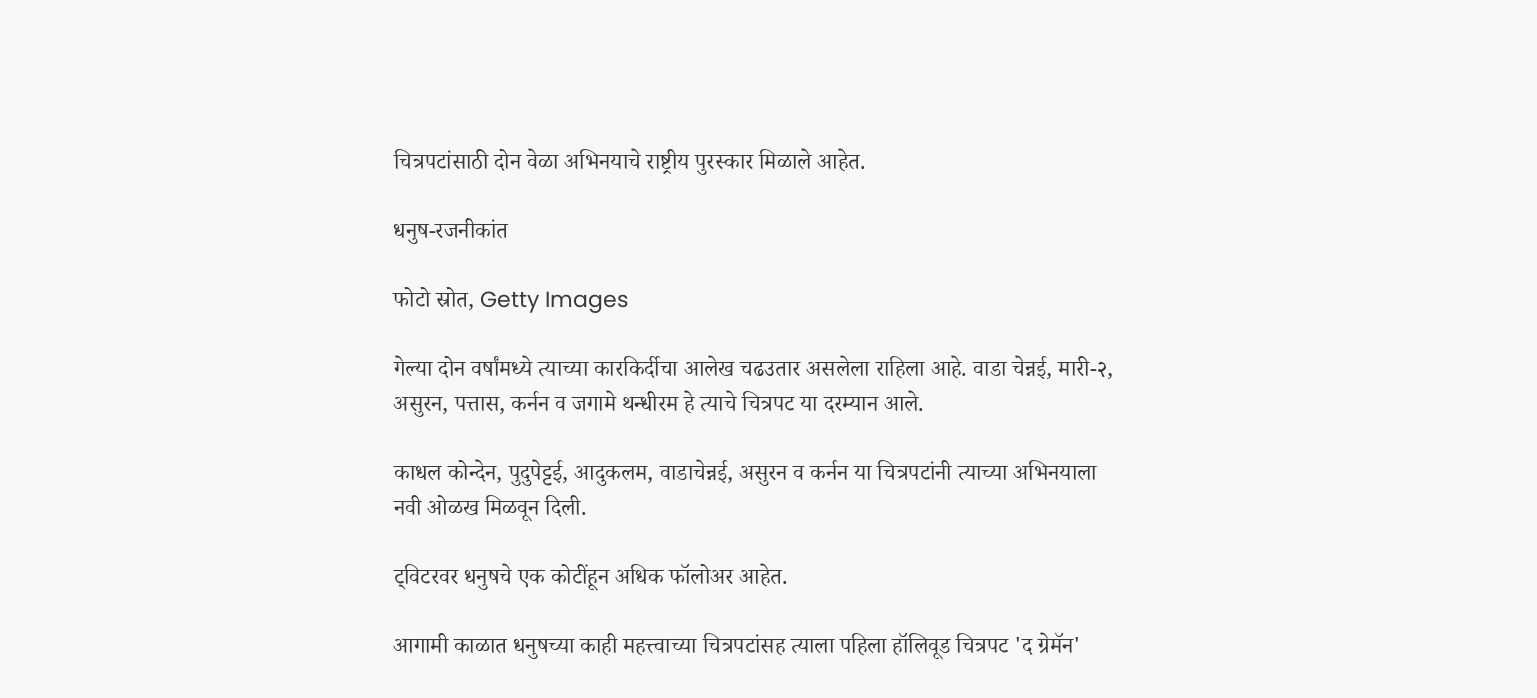चित्रपटांसाठी दोन वेळा अभिनयाचे राष्ट्रीय पुरस्कार मिळाले आहेत.

धनुष-रजनीकांत

फोटो स्रोत, Getty Images

गेल्या दोन वर्षांमध्ये त्याच्या कारकिर्दीचा आलेख चढउतार असलेला राहिला आहे. वाडा चेन्नई, मारी-२, असुरन, पत्तास, कर्नन व जगामे थन्धीरम हे त्याचे चित्रपट या दरम्यान आले.

काधल कोन्देन, पुदुपेट्टई, आदुकलम, वाडाचेन्नई, असुरन व कर्नन या चित्रपटांनी त्याच्या अभिनयाला नवी ओळख मिळवून दिली.

ट्विटरवर धनुषचे एक कोटींहून अधिक फॉलोअर आहेत.

आगामी काळात धनुषच्या काही महत्त्वाच्या चित्रपटांसह त्याला पहिला हॉलिवूड चित्रपट 'द ग्रेमॅन'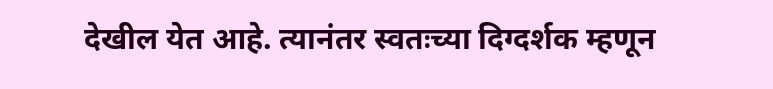देखील येत आहे. त्यानंतर स्वतःच्या दिग्दर्शक म्हणून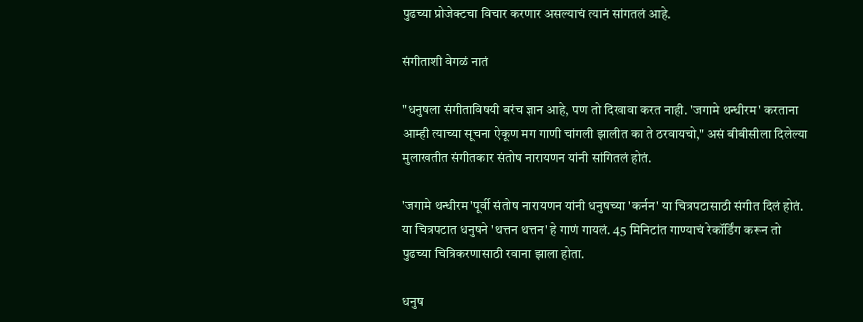पुढच्या प्रोजेक्टचा विचार करणार असल्याचं त्यानं सांगतलं आहे.

संगीताशी वेगळं नातं

"धनुषला संगीताविषयी बरंच ज्ञान आहे, पण तो दिखावा करत नाही. 'जगामे थन्धीरम' करताना आम्ही त्याच्या सूचना ऐकूण मग गाणी चांगली झालीत का ते ठरवायचो," असं बीबीसीला दिलेल्या मुलाखतीत संगीतकार संतोष नारायणन यांनी सांगितलं होतं.

'जगामे थन्धीरम'पूर्वी संतोष नारायणन यांनी धनुषच्या 'कर्नन' या चित्रपटासाठी संगीत दिलं होतं. या चित्रपटात धनुषने 'थत्तन थत्तन' हे गाणं गायलं. 45 मिनिटांत गाण्याचं रेकॉर्डिंग करून तो पुढच्या चित्रिकरणासाठी रवाना झाला होता.

धनुष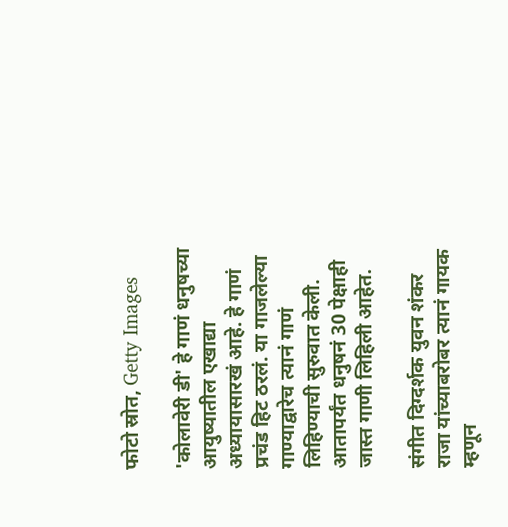फोटो स्रोत, Getty Images

'कोलावेरी डी' हे गाणं धनुषच्या आयुष्यातील एखाद्या अध्यायासारखं आहे. हे गाणं प्रचंड हिट ठरलं. या गाजलेल्या गाण्याद्वारेच त्यानं गाणं लिहिण्याची सुरुवात केली. आतापर्यंत धनुषनं 30 पेक्षाही जास्त गाणी लिहिली आहेत.

संगीत दिग्दर्शक युवन शंकर राजा यांच्याबरोबर त्यानं गायक म्हणून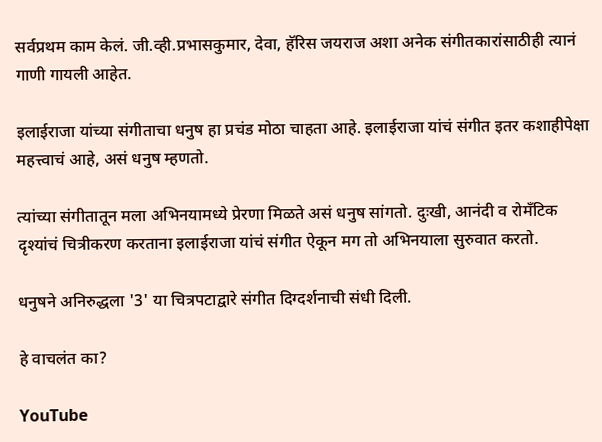सर्वप्रथम काम केलं. जी.व्ही.प्रभासकुमार, देवा, हॅरिस जयराज अशा अनेक संगीतकारांसाठीही त्यानं गाणी गायली आहेत.

इलाईराजा यांच्या संगीताचा धनुष हा प्रचंड मोठा चाहता आहे. इलाईराजा यांचं संगीत इतर कशाहीपेक्षा महत्त्वाचं आहे, असं धनुष म्हणतो.

त्यांच्या संगीतातून मला अभिनयामध्ये प्रेरणा मिळते असं धनुष सांगतो. दुःखी, आनंदी व रोमँटिक दृश्यांचं चित्रीकरण करताना इलाईराजा यांचं संगीत ऐकून मग तो अभिनयाला सुरुवात करतो.

धनुषने अनिरुद्धला '3' या चित्रपटाद्वारे संगीत दिग्दर्शनाची संधी दिली.

हे वाचलंत का?

YouTube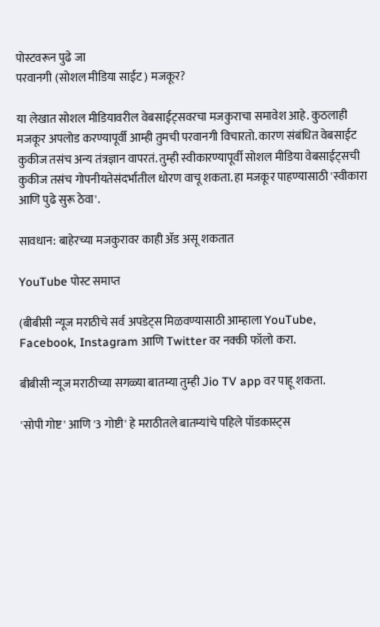पोस्टवरून पुढे जा
परवानगी (सोशल मीडिया साईट) मजकूर?

या लेखात सोशल मीडियावरील वेबसाईट्सवरचा मजकुराचा समावेश आहे. कुठलाही मजकूर अपलोड करण्यापूर्वी आम्ही तुमची परवानगी विचारतो. कारण संबंधित वेबसाईट कुकीज तसंच अन्य तंत्रज्ञान वापरतं. तुम्ही स्वीकारण्यापूर्वी सोशल मीडिया वेबसाईट्सची कुकीज तसंच गोपनीयतेसंदर्भातील धोरण वाचू शकता. हा मजकूर पाहण्यासाठी 'स्वीकारा आणि पुढे सुरू ठेवा'.

सावधान: बाहेरच्या मजकुरावर काही ॲड असू शकतात

YouTube पोस्ट समाप्त

(बीबीसी न्यूज मराठीचे सर्व अपडेट्स मिळवण्यासाठी आम्हाला YouTube, Facebook, Instagram आणि Twitter वर नक्की फॉलो करा.

बीबीसी न्यूज मराठीच्या सगळ्या बातम्या तुम्ही Jio TV app वर पाहू शकता.

'सोपी गोष्ट' आणि '3 गोष्टी' हे मराठीतले बातम्यांचे पहिले पॉडकास्ट्स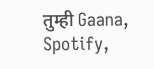तुम्ही Gaana, Spotify,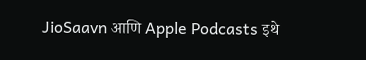JioSaavn आणि Apple Podcasts इथे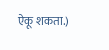ऐकू शकता.)